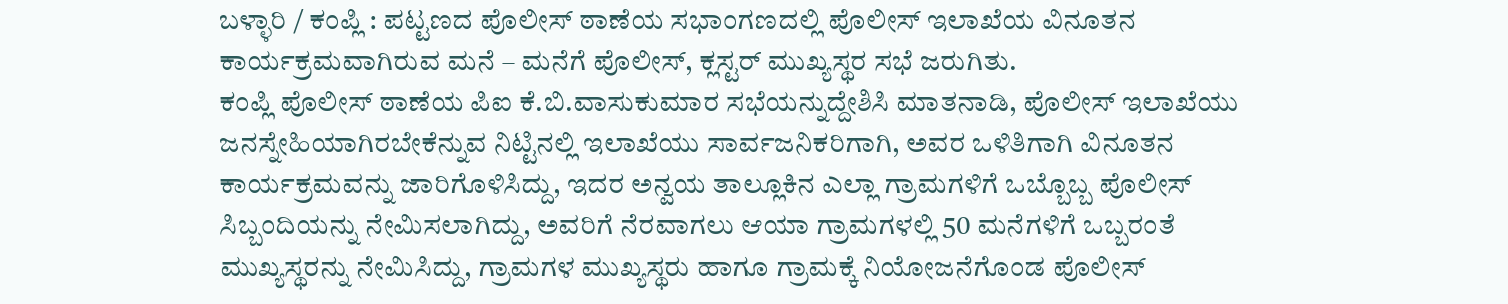ಬಳ್ಳಾರಿ / ಕಂಪ್ಲಿ : ಪಟ್ಟಣದ ಪೊಲೀಸ್ ಠಾಣೆಯ ಸಭಾಂಗಣದಲ್ಲಿ ಪೊಲೀಸ್ ಇಲಾಖೆಯ ವಿನೂತನ ಕಾರ್ಯಕ್ರಮವಾಗಿರುವ ಮನೆ – ಮನೆಗೆ ಪೊಲೀಸ್, ಕ್ಲಸ್ಟರ್ ಮುಖ್ಯಸ್ಥರ ಸಭೆ ಜರುಗಿತು.
ಕಂಪ್ಲಿ ಪೊಲೀಸ್ ಠಾಣೆಯ ಪಿಐ ಕೆ.ಬಿ.ವಾಸುಕುಮಾರ ಸಭೆಯನ್ನುದ್ದೇಶಿಸಿ ಮಾತನಾಡಿ, ಪೊಲೀಸ್ ಇಲಾಖೆಯು ಜನಸ್ನೇಹಿಯಾಗಿರಬೇಕೆನ್ನುವ ನಿಟ್ಟಿನಲ್ಲಿ ಇಲಾಖೆಯು ಸಾರ್ವಜನಿಕರಿಗಾಗಿ, ಅವರ ಒಳಿತಿಗಾಗಿ ವಿನೂತನ ಕಾರ್ಯಕ್ರಮವನ್ನು ಜಾರಿಗೊಳಿಸಿದ್ದು, ಇದರ ಅನ್ವಯ ತಾಲ್ಲೂಕಿನ ಎಲ್ಲಾ ಗ್ರಾಮಗಳಿಗೆ ಒಬ್ಬೊಬ್ಬ ಪೊಲೀಸ್ ಸಿಬ್ಬಂದಿಯನ್ನು ನೇಮಿಸಲಾಗಿದ್ದು, ಅವರಿಗೆ ನೆರವಾಗಲು ಆಯಾ ಗ್ರಾಮಗಳಲ್ಲಿ 50 ಮನೆಗಳಿಗೆ ಒಬ್ಬರಂತೆ ಮುಖ್ಯಸ್ಥರನ್ನು ನೇಮಿಸಿದ್ದು, ಗ್ರಾಮಗಳ ಮುಖ್ಯಸ್ಥರು ಹಾಗೂ ಗ್ರಾಮಕ್ಕೆ ನಿಯೋಜನೆಗೊಂಡ ಪೊಲೀಸ್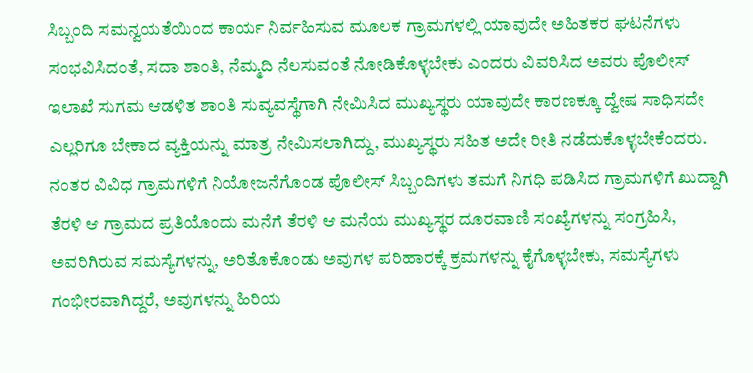ಸಿಬ್ಬಂದಿ ಸಮನ್ವಯತೆಯಿಂದ ಕಾರ್ಯ ನಿರ್ವಹಿಸುವ ಮೂಲಕ ಗ್ರಾಮಗಳಲ್ಲಿ ಯಾವುದೇ ಅಹಿತಕರ ಘಟನೆಗಳು ಸಂಭವಿಸಿದಂತೆ, ಸದಾ ಶಾಂತಿ, ನೆಮ್ಮದಿ ನೆಲಸುವಂತೆ ನೋಡಿಕೊಳ್ಳಬೇಕು ಎಂದರು ವಿವರಿಸಿದ ಅವರು ಪೊಲೀಸ್ ಇಲಾಖೆ ಸುಗಮ ಆಡಳಿತ ಶಾಂತಿ ಸುವ್ಯವಸ್ಥೆಗಾಗಿ ನೇಮಿಸಿದ ಮುಖ್ಯಸ್ಥರು ಯಾವುದೇ ಕಾರಣಕ್ಕೂ ದ್ವೇಷ ಸಾಧಿಸದೇ ಎಲ್ಲರಿಗೂ ಬೇಕಾದ ವ್ಯಕ್ತಿಯನ್ನು ಮಾತ್ರ ನೇಮಿಸಲಾಗಿದ್ದು, ಮುಖ್ಯಸ್ಥರು ಸಹಿತ ಅದೇ ರೀತಿ ನಡೆದುಕೊಳ್ಳಬೇಕೆಂದರು.
ನಂತರ ವಿವಿಧ ಗ್ರಾಮಗಳಿಗೆ ನಿಯೋಜನೆಗೊಂಡ ಪೊಲೀಸ್ ಸಿಬ್ಬಂದಿಗಳು ತಮಗೆ ನಿಗಧಿ ಪಡಿಸಿದ ಗ್ರಾಮಗಳಿಗೆ ಖುದ್ದಾಗಿ ತೆರಳಿ ಆ ಗ್ರಾಮದ ಪ್ರತಿಯೊಂದು ಮನೆಗೆ ತೆರಳಿ ಆ ಮನೆಯ ಮುಖ್ಯಸ್ಥರ ದೂರವಾಣಿ ಸಂಖ್ಯೆಗಳನ್ನು ಸಂಗ್ರಹಿಸಿ, ಅವರಿಗಿರುವ ಸಮಸ್ಯೆಗಳನ್ನು, ಅರಿತೊಕೊಂಡು ಅವುಗಳ ಪರಿಹಾರಕ್ಕೆ ಕ್ರಮಗಳನ್ನು ಕೈಗೊಳ್ಳಬೇಕು, ಸಮಸ್ಯೆಗಳು ಗಂಭೀರವಾಗಿದ್ದರೆ, ಅವುಗಳನ್ನು ಹಿರಿಯ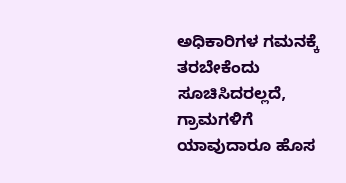ಅಧಿಕಾರಿಗಳ ಗಮನಕ್ಕೆ ತರಬೇಕೆಂದು ಸೂಚಿಸಿದರಲ್ಲದೆ, ಗ್ರಾಮಗಳಿಗೆ ಯಾವುದಾರೂ ಹೊಸ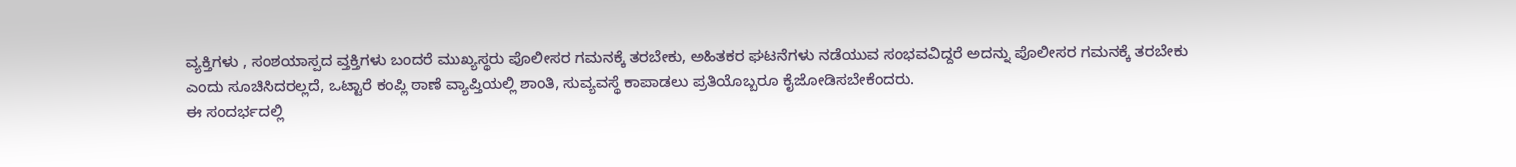ವ್ಯಕ್ತಿಗಳು , ಸಂಶಯಾಸ್ಪದ ವ್ತಕ್ತಿಗಳು ಬಂದರೆ ಮುಖ್ಯಸ್ಥರು ಪೊಲೀಸರ ಗಮನಕ್ಕೆ ತರಬೇಕು, ಅಹಿತಕರ ಘಟನೆಗಳು ನಡೆಯುವ ಸಂಭವವಿದ್ದರೆ ಅದನ್ನು ಪೊಲೀಸರ ಗಮನಕ್ಕೆ ತರಬೇಕು ಎಂದು ಸೂಚಿಸಿದರಲ್ಲದೆ, ಒಟ್ಟಾರೆ ಕಂಪ್ಲಿ ಠಾಣೆ ವ್ಯಾಪ್ತಿಯಲ್ಲಿ ಶಾಂತಿ, ಸುವ್ಯವಸ್ಥೆ ಕಾಪಾಡಲು ಪ್ರತಿಯೊಬ್ಬರೂ ಕೈಜೋಡಿಸಬೇಕೆಂದರು.
ಈ ಸಂದರ್ಭದಲ್ಲಿ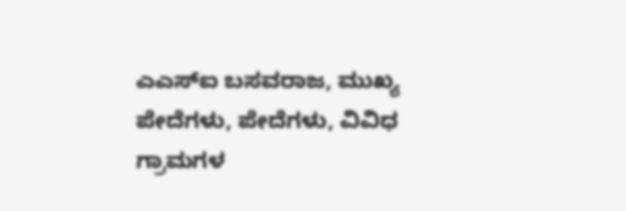ಎಎಸ್ಐ ಬಸವರಾಜ, ಮುಖ್ಯ ಪೇದೆಗಳು, ಪೇದೆಗಳು, ವಿವಿಧ ಗ್ರಾಮಗಳ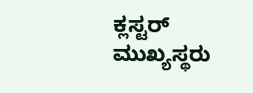ಕ್ಲಸ್ಟರ್ ಮುಖ್ಯಸ್ಥರು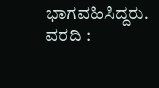ಭಾಗವಹಿಸಿದ್ದರು.
ವರದಿ :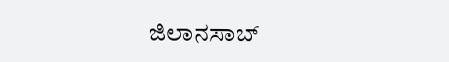ಜಿಲಾನಸಾಬ್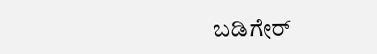ಬಡಿಗೇರ್